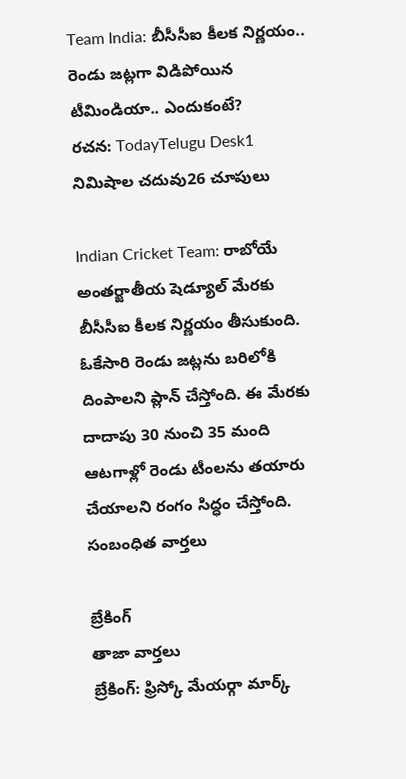Team India: బీసీసీఐ కీలక నిర్ణయం.. రెండు జట్లగా విడిపోయిన టీమిండియా.. ఎందుకంటే?
రచన: TodayTelugu Desk1 నిమిషాల చదువు26 చూపులు

Indian Cricket Team: రాబోయే అంతర్జాతీయ షెడ్యూల్ మేరకు బీసీసీఐ కీలక నిర్ణయం తీసుకుంది. ఓకేసారి రెండు జట్లను బరిలోకి దింపాలని ప్లాన్ చేస్తోంది. ఈ మేరకు దాదాపు 30 నుంచి 35 మంది ఆటగాళ్లో రెండు టీంలను తయారు చేయాలని రంగం సిద్ధం చేస్తోంది.
సంబంధిత వార్తలు

బ్రేకింగ్
తాజా వార్తలు
బ్రేకింగ్: ఫ్రిస్కో మేయర్గా మార్క్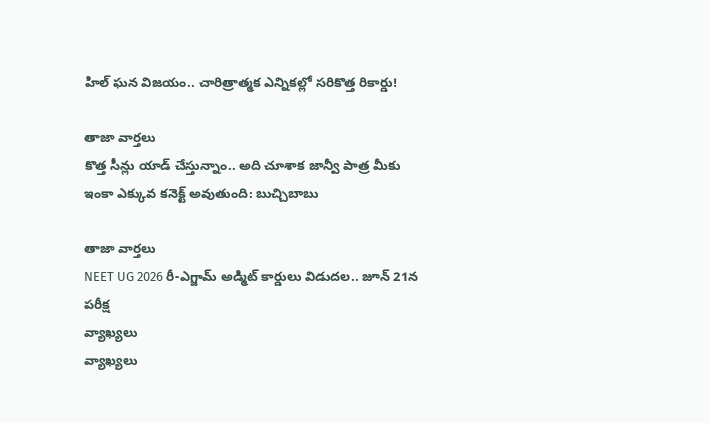హిల్ ఘన విజయం.. చారిత్రాత్మక ఎన్నికల్లో సరికొత్త రికార్డు!

తాజా వార్తలు
కొత్త సీన్లు యాడ్ చేస్తున్నాం.. అది చూశాక జాన్వీ పాత్ర మీకు ఇంకా ఎక్కువ కనెక్ట్ అవుతుంది: బుచ్చిబాబు

తాజా వార్తలు
NEET UG 2026 రీ-ఎగ్జామ్ అడ్మిట్ కార్డులు విడుదల.. జూన్ 21న పరీక్ష
వ్యాఖ్యలు
వ్యాఖ్యలు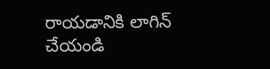రాయడానికి లాగిన్ చేయండి